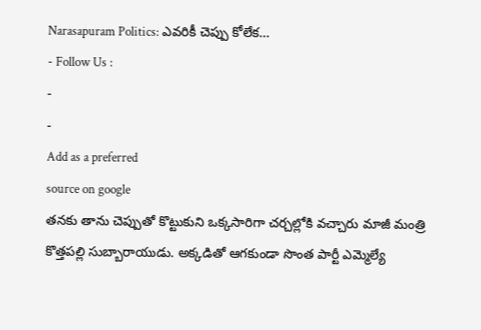Narasapuram Politics: ఎవరికీ చెప్పు కోలేక…
- Follow Us :
-
-
Add as a preferred
source on google
తనకు తాను చెప్పుతో కొట్టుకుని ఒక్కసారిగా చర్చల్లోకి వచ్చారు మాజీ మంత్రి కొత్తపల్లి సుబ్బారాయుడు. అక్కడితో ఆగకుండా సొంత పార్టీ ఎమ్మెల్యే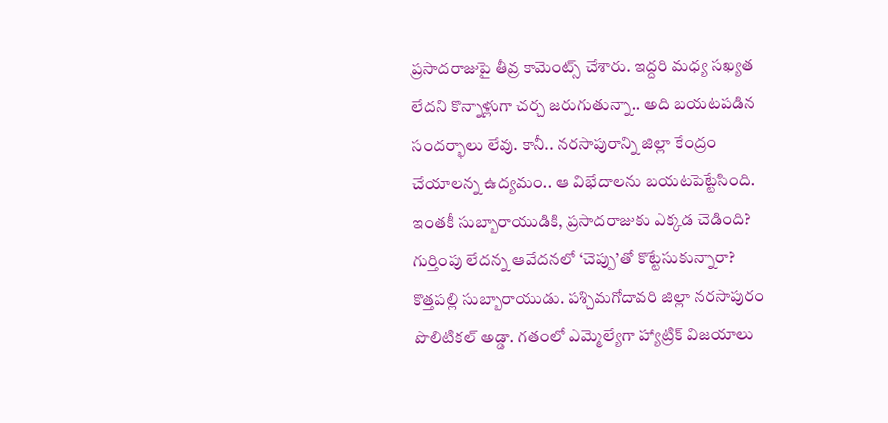ప్రసాదరాజుపై తీవ్ర కామెంట్స్ చేశారు. ఇద్దరి మధ్య సఖ్యత లేదని కొన్నాళ్లుగా చర్చ జరుగుతున్నా.. అది బయటపడిన సందర్భాలు లేవు. కానీ.. నరసాపురాన్ని జిల్లా కేంద్రం చేయాలన్న ఉద్యమం.. ఆ విభేదాలను బయటపెట్టేసింది. ఇంతకీ సుబ్బారాయుడికి, ప్రసాదరాజుకు ఎక్కడ చెడింది?
గుర్తింపు లేదన్న ఆవేదనలో ‘చెప్పు’తో కొట్టేసుకున్నారా?
కొత్తపల్లి సుబ్బారాయుడు. పశ్చిమగోదావరి జిల్లా నరసాపురం పొలిటికల్ అడ్డా. గతంలో ఎమ్మెల్యేగా హ్యాట్రిక్ విజయాలు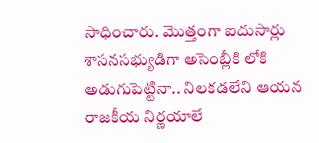సాధించారు. మొత్తంగా ఐదుసార్లు శాసనసభ్యుడిగా అసెంబ్లీకి లోకి అడుగుపెట్టినా.. నిలకడలేని ఆయన రాజకీయ నిర్ణయాలే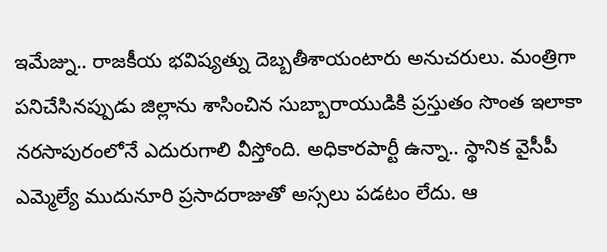ఇమేజ్ను.. రాజకీయ భవిష్యత్ను దెబ్బతీశాయంటారు అనుచరులు. మంత్రిగా పనిచేసినప్పుడు జిల్లాను శాసించిన సుబ్బారాయుడికి ప్రస్తుతం సొంత ఇలాకా నరసాపురంలోనే ఎదురుగాలి వీస్తోంది. అధికారపార్టీ ఉన్నా.. స్థానిక వైసీపీ ఎమ్మెల్యే ముదునూరి ప్రసాదరాజుతో అస్సలు పడటం లేదు. ఆ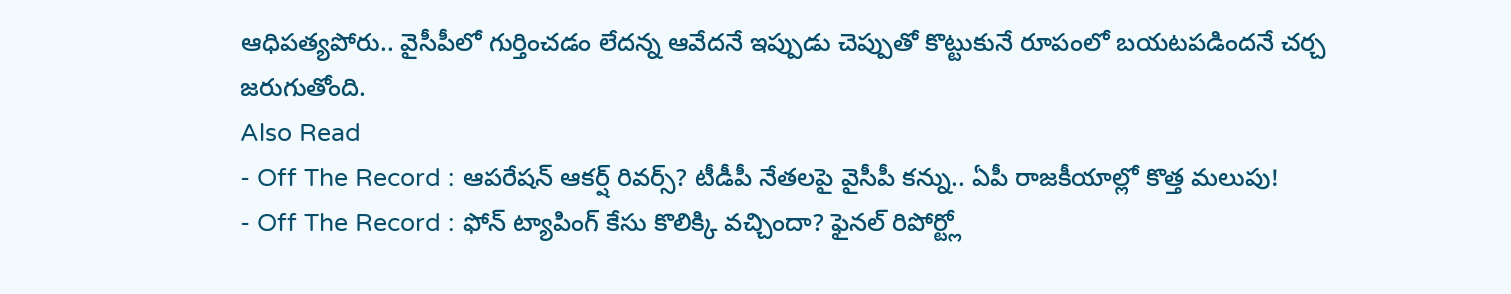ఆధిపత్యపోరు.. వైసీపీలో గుర్తించడం లేదన్న ఆవేదనే ఇప్పుడు చెప్పుతో కొట్టుకునే రూపంలో బయటపడిందనే చర్చ జరుగుతోంది.
Also Read
- Off The Record : ఆపరేషన్ ఆకర్ష్ రివర్స్? టీడీపీ నేతలపై వైసీపీ కన్ను.. ఏపీ రాజకీయాల్లో కొత్త మలుపు!
- Off The Record : ఫోన్ ట్యాపింగ్ కేసు కొలిక్కి వచ్చిందా? ఫైనల్ రిపోర్ట్లో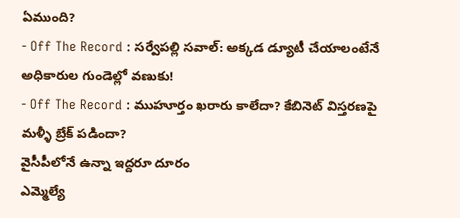ఏముంది?
- Off The Record : సర్వేపల్లి సవాల్: అక్కడ డ్యూటీ చేయాలంటేనే అధికారుల గుండెల్లో వణుకు!
- Off The Record : ముహూర్తం ఖరారు కాలేదా? కేబినెట్ విస్తరణపై మళ్ళీ బ్రేక్ పడిందా?
వైసీపీలోనే ఉన్నా ఇద్దరూ దూరం
ఎమ్మెల్యే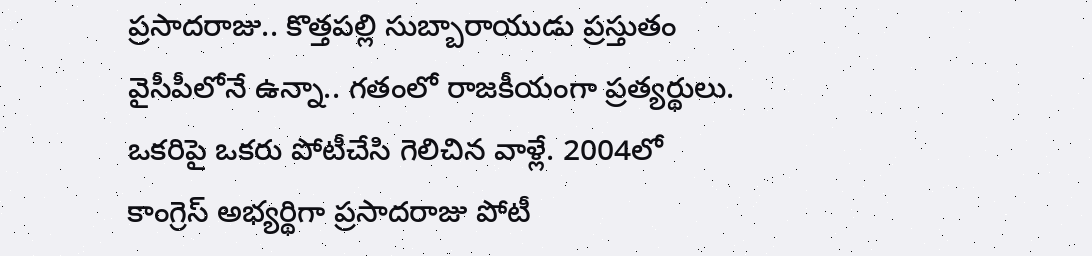ప్రసాదరాజు.. కొత్తపల్లి సుబ్బారాయుడు ప్రస్తుతం వైసీపీలోనే ఉన్నా.. గతంలో రాజకీయంగా ప్రత్యర్థులు. ఒకరిపై ఒకరు పోటీచేసి గెలిచిన వాళ్లే. 2004లో కాంగ్రెస్ అభ్యర్థిగా ప్రసాదరాజు పోటీ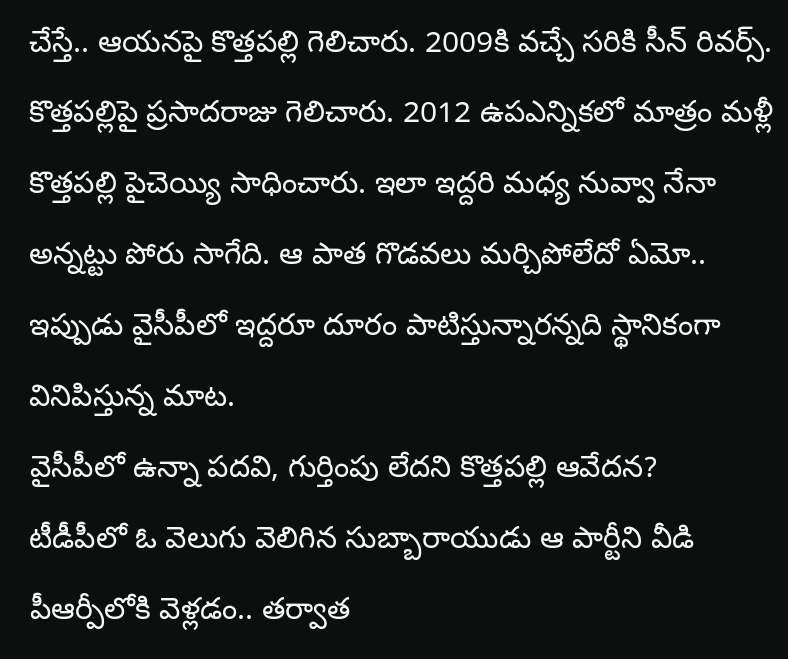చేస్తే.. ఆయనపై కొత్తపల్లి గెలిచారు. 2009కి వచ్చే సరికి సీన్ రివర్స్. కొత్తపల్లిపై ప్రసాదరాజు గెలిచారు. 2012 ఉపఎన్నికలో మాత్రం మళ్లీ కొత్తపల్లి పైచెయ్యి సాధించారు. ఇలా ఇద్దరి మధ్య నువ్వా నేనా అన్నట్టు పోరు సాగేది. ఆ పాత గొడవలు మర్చిపోలేదో ఏమో.. ఇప్పుడు వైసీపీలో ఇద్దరూ దూరం పాటిస్తున్నారన్నది స్థానికంగా వినిపిస్తున్న మాట.
వైసీపీలో ఉన్నా పదవి, గుర్తింపు లేదని కొత్తపల్లి ఆవేదన?
టీడీపీలో ఓ వెలుగు వెలిగిన సుబ్బారాయుడు ఆ పార్టీని వీడి పీఆర్పీలోకి వెళ్లడం.. తర్వాత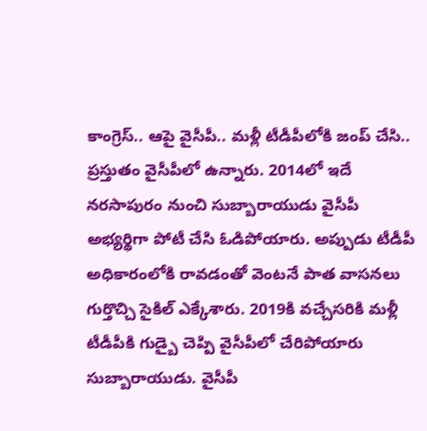కాంగ్రెస్.. ఆపై వైసీపీ.. మళ్లీ టీడీపీలోకి జంప్ చేసి.. ప్రస్తుతం వైసీపీలో ఉన్నారు. 2014లో ఇదే నరసాపురం నుంచి సుబ్బారాయుడు వైసీపీ అభ్యర్థిగా పోటీ చేసి ఓడిపోయారు. అప్పుడు టీడీపీ అధికారంలోకి రావడంతో వెంటనే పాత వాసనలు గుర్తొచ్చి సైకిల్ ఎక్కేశారు. 2019కి వచ్చేసరికి మళ్లీ టీడీపీకి గుడ్బై చెప్పి వైసీపీలో చేరిపోయారు సుబ్బారాయుడు. వైసీపీ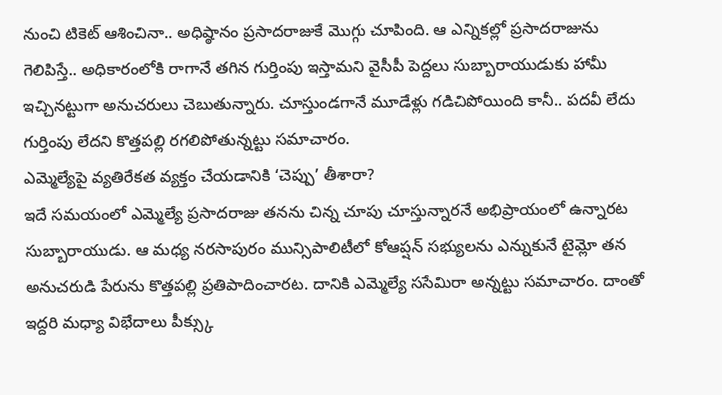నుంచి టికెట్ ఆశించినా.. అధిష్ఠానం ప్రసాదరాజుకే మొగ్గు చూపింది. ఆ ఎన్నికల్లో ప్రసాదరాజును గెలిపిస్తే.. అధికారంలోకి రాగానే తగిన గుర్తింపు ఇస్తామని వైసీపీ పెద్దలు సుబ్బారాయుడుకు హామీ ఇచ్చినట్టుగా అనుచరులు చెబుతున్నారు. చూస్తుండగానే మూడేళ్లు గడిచిపోయింది కానీ.. పదవీ లేదు గుర్తింపు లేదని కొత్తపల్లి రగలిపోతున్నట్టు సమాచారం.
ఎమ్మెల్యేపై వ్యతిరేకత వ్యక్తం చేయడానికి ‘చెప్పు’ తీశారా?
ఇదే సమయంలో ఎమ్మెల్యే ప్రసాదరాజు తనను చిన్న చూపు చూస్తున్నారనే అభిప్రాయంలో ఉన్నారట సుబ్బారాయుడు. ఆ మధ్య నరసాపురం మున్సిపాలిటీలో కోఆప్షన్ సభ్యులను ఎన్నుకునే టైమ్లో తన అనుచరుడి పేరును కొత్తపల్లి ప్రతిపాదించారట. దానికి ఎమ్మెల్యే ససేమిరా అన్నట్టు సమాచారం. దాంతో ఇద్దరి మధ్యా విభేదాలు పీక్స్కు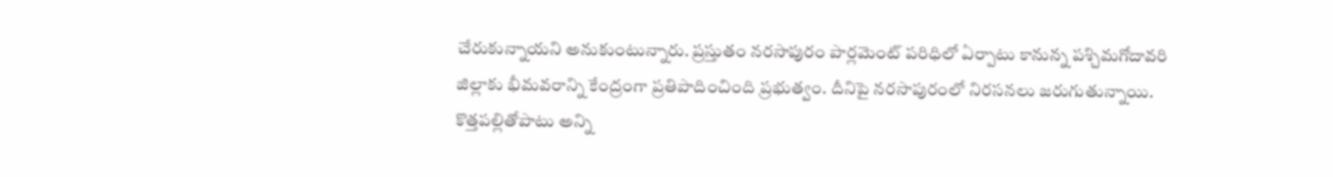చేరుకున్నాయని అనుకుంటున్నారు. ప్రస్తుతం నరసాపురం పార్లమెంట్ పరిధిలో ఏర్పాటు కానున్న పశ్చిమగోదావరి జిల్లాకు భీమవరాన్ని కేంద్రంగా ప్రతిపాదించింది ప్రభుత్వం. దీనిపై నరసాపురంలో నిరసనలు జరుగుతున్నాయి. కొత్తపల్లితోపాటు అన్ని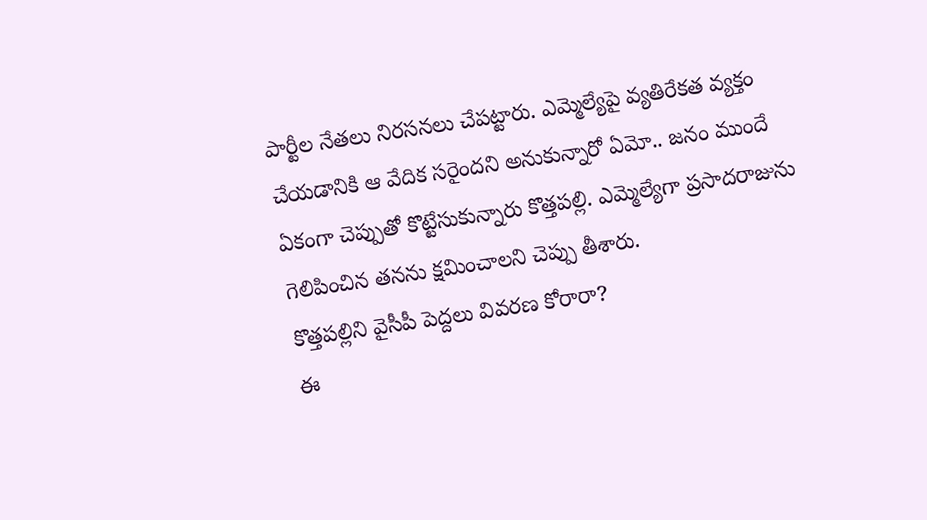పార్టీల నేతలు నిరసనలు చేపట్టారు. ఎమ్మెల్యేపై వ్యతిరేకత వ్యక్తం చేయడానికి ఆ వేదిక సరైందని అనుకున్నారో ఏమో.. జనం ముందే ఏకంగా చెప్పుతో కొట్టేసుకున్నారు కొత్తపల్లి. ఎమ్మెల్యేగా ప్రసాదరాజును గెలిపించిన తనను క్షమించాలని చెప్పు తీశారు.
కొత్తపల్లిని వైసీపీ పెద్దలు వివరణ కోరారా?
ఈ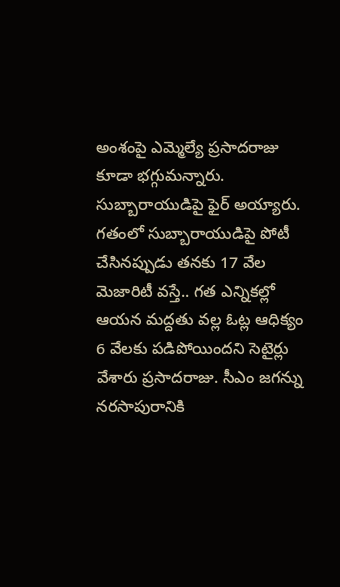అంశంపై ఎమ్మెల్యే ప్రసాదరాజు కూడా భగ్గుమన్నారు. సుబ్బారాయుడిపై ఫైర్ అయ్యారు. గతంలో సుబ్బారాయుడిపై పోటీ చేసినప్పుడు తనకు 17 వేల మెజారిటీ వస్తే.. గత ఎన్నికల్లో ఆయన మద్దతు వల్ల ఓట్ల ఆధిక్యం 6 వేలకు పడిపోయిందని సెటైర్లు వేశారు ప్రసాదరాజు. సీఎం జగన్ను నరసాపురానికి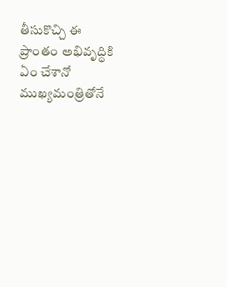తీసుకొచ్చి ఈ ప్రాంతం అభివృద్ధికి ఏం చేశానో ముఖ్యమంత్రితోనే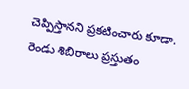చెప్పిస్తానని ప్రకటించారు కూడా. రెండు శిబిరాలు ప్రస్తుతం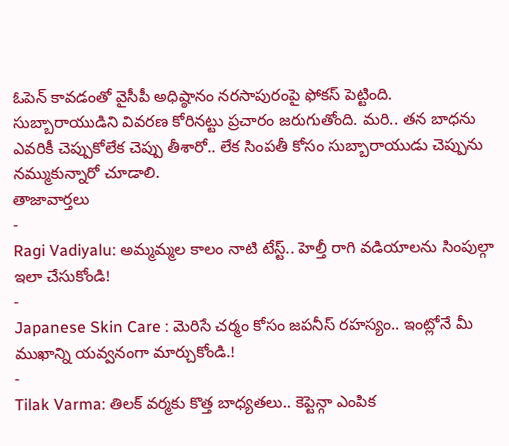ఓపెన్ కావడంతో వైసీపీ అధిష్ఠానం నరసాపురంపై ఫోకస్ పెట్టింది. సుబ్బారాయుడిని వివరణ కోరినట్టు ప్రచారం జరుగుతోంది. మరి.. తన బాధను ఎవరికీ చెప్పుకోలేక చెప్పు తీశారో.. లేక సింపతీ కోసం సుబ్బారాయుడు చెప్పును నమ్ముకున్నారో చూడాలి.
తాజావార్తలు
-
Ragi Vadiyalu: అమ్మమ్మల కాలం నాటి టేస్ట్.. హెల్తీ రాగి వడియాలను సింపుల్గా ఇలా చేసుకోండి!
-
Japanese Skin Care : మెరిసే చర్మం కోసం జపనీస్ రహస్యం.. ఇంట్లోనే మీ ముఖాన్ని యవ్వనంగా మార్చుకోండి.!
-
Tilak Varma: తిలక్ వర్మకు కొత్త బాధ్యతలు.. కెప్టెన్గా ఎంపిక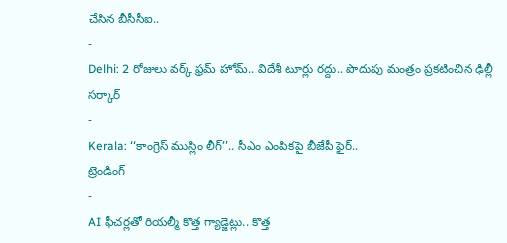చేసిన బీసీసీఐ..
-
Delhi: 2 రోజులు వర్క్ ఫ్రమ్ హోమ్.. విదేశీ టూర్లు రద్దు.. పొదుపు మంత్రం ప్రకటించిన ఢిల్లీ సర్కార్
-
Kerala: ‘‘కాంగ్రెస్ ముస్లిం లీగ్’’.. సీఎం ఎంపికపై బీజేపీ ఫైర్..
ట్రెండింగ్
-
AI ఫీచర్లతో రియల్మీ కొత్త గ్యాడ్జెట్లు.. కొత్త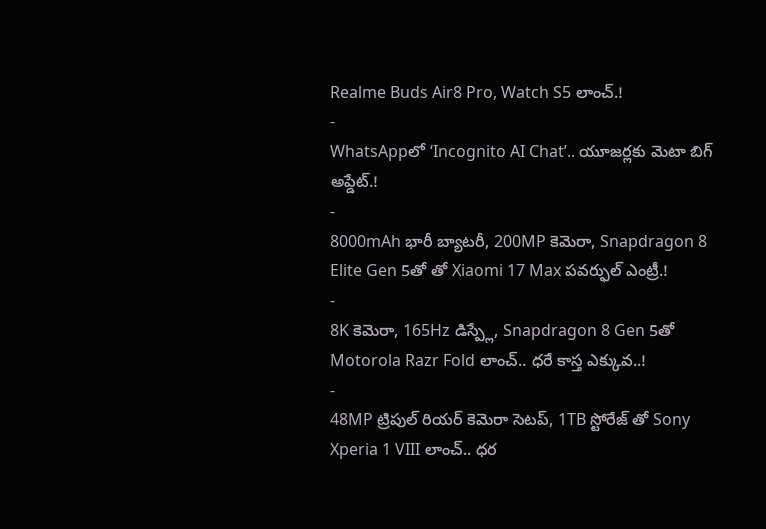Realme Buds Air8 Pro, Watch S5 లాంచ్.!
-
WhatsAppలో ‘Incognito AI Chat’.. యూజర్లకు మెటా బిగ్ అప్డేట్.!
-
8000mAh భారీ బ్యాటరీ, 200MP కెమెరా, Snapdragon 8 Elite Gen 5తో తో Xiaomi 17 Max పవర్ఫుల్ ఎంట్రీ.!
-
8K కెమెరా, 165Hz డిస్ప్లే, Snapdragon 8 Gen 5తో Motorola Razr Fold లాంచ్.. ధరే కాస్త ఎక్కువ..!
-
48MP ట్రిపుల్ రియర్ కెమెరా సెటప్, 1TB స్టోరేజ్ తో Sony Xperia 1 VIII లాంచ్.. ధర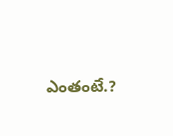ఎంతంటే.?